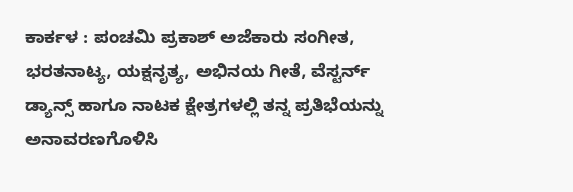ಕಾರ್ಕಳ : ಪಂಚಮಿ ಪ್ರಕಾಶ್ ಅಜೆಕಾರು ಸಂಗೀತ, ಭರತನಾಟ್ಯ, ಯಕ್ಷನೃತ್ಯ, ಅಭಿನಯ ಗೀತೆ, ವೆಸ್ಟರ್ನ್ ಡ್ಯಾನ್ಸ್ ಹಾಗೂ ನಾಟಕ ಕ್ಷೇತ್ರಗಳಲ್ಲಿ ತನ್ನ ಪ್ರತಿಭೆಯನ್ನು ಅನಾವರಣಗೊಳಿಸಿ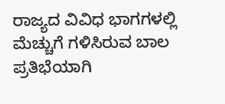ರಾಜ್ಯದ ವಿವಿಧ ಭಾಗಗಳಲ್ಲಿ ಮೆಚ್ಚುಗೆ ಗಳಿಸಿರುವ ಬಾಲ ಪ್ರತಿಭೆಯಾಗಿ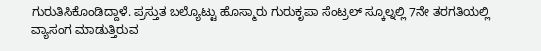ಗುರುತಿಸಿಕೊಂಡಿದ್ದಾಳೆ. ಪ್ರಸ್ತುತ ಬಲ್ಯೊಟ್ಟು ಹೊಸ್ಮಾರು ಗುರುಕೃಪಾ ಸೆಂಟ್ರಲ್ ಸ್ಕೂಲ್ನಲ್ಲಿ 7ನೇ ತರಗತಿಯಲ್ಲಿ ವ್ಯಾಸಂಗ ಮಾಡುತ್ತಿರುವ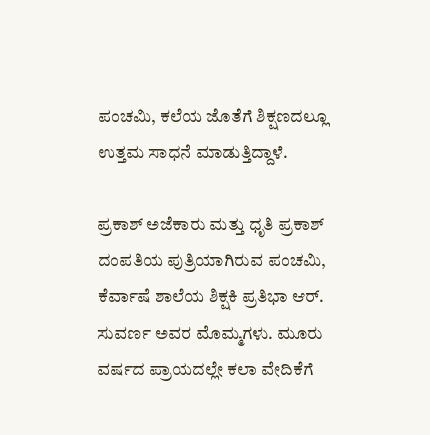ಪಂಚಮಿ, ಕಲೆಯ ಜೊತೆಗೆ ಶಿಕ್ಷಣದಲ್ಲೂ ಉತ್ತಮ ಸಾಧನೆ ಮಾಡುತ್ತಿದ್ದಾಳೆ.

ಪ್ರಕಾಶ್ ಅಜೆಕಾರು ಮತ್ತು ಧೃತಿ ಪ್ರಕಾಶ್ ದಂಪತಿಯ ಪುತ್ರಿಯಾಗಿರುವ ಪಂಚಮಿ, ಕೆರ್ವಾಷೆ ಶಾಲೆಯ ಶಿಕ್ಷಕಿ ಪ್ರತಿಭಾ ಆರ್. ಸುವರ್ಣ ಅವರ ಮೊಮ್ಮಗಳು. ಮೂರು ವರ್ಷದ ಪ್ರಾಯದಲ್ಲೇ ಕಲಾ ವೇದಿಕೆಗೆ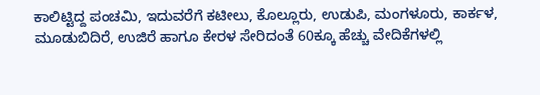ಕಾಲಿಟ್ಟಿದ್ದ ಪಂಚಮಿ, ಇದುವರೆಗೆ ಕಟೀಲು, ಕೊಲ್ಲೂರು, ಉಡುಪಿ, ಮಂಗಳೂರು, ಕಾರ್ಕಳ, ಮೂಡುಬಿದಿರೆ, ಉಜಿರೆ ಹಾಗೂ ಕೇರಳ ಸೇರಿದಂತೆ 60ಕ್ಕೂ ಹೆಚ್ಚು ವೇದಿಕೆಗಳಲ್ಲಿ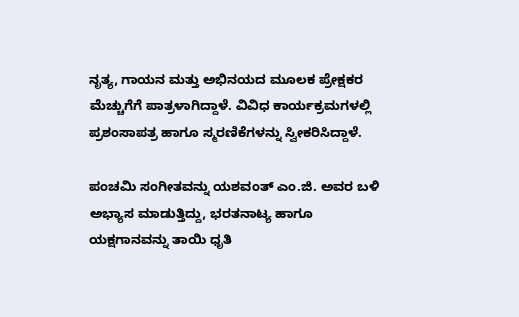ನೃತ್ಯ, ಗಾಯನ ಮತ್ತು ಅಭಿನಯದ ಮೂಲಕ ಪ್ರೇಕ್ಷಕರ ಮೆಚ್ಚುಗೆಗೆ ಪಾತ್ರಳಾಗಿದ್ದಾಳೆ. ವಿವಿಧ ಕಾರ್ಯಕ್ರಮಗಳಲ್ಲಿ ಪ್ರಶಂಸಾಪತ್ರ ಹಾಗೂ ಸ್ಮರಣಿಕೆಗಳನ್ನು ಸ್ವೀಕರಿಸಿದ್ದಾಳೆ.

ಪಂಚಮಿ ಸಂಗೀತವನ್ನು ಯಶವಂತ್ ಎಂ.ಜಿ. ಅವರ ಬಳಿ ಅಭ್ಯಾಸ ಮಾಡುತ್ತಿದ್ದು, ಭರತನಾಟ್ಯ ಹಾಗೂ ಯಕ್ಷಗಾನವನ್ನು ತಾಯಿ ಧೃತಿ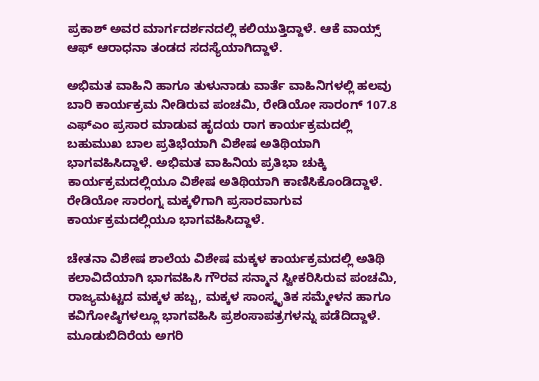ಪ್ರಕಾಶ್ ಅವರ ಮಾರ್ಗದರ್ಶನದಲ್ಲಿ ಕಲಿಯುತ್ತಿದ್ದಾಳೆ. ಆಕೆ ವಾಯ್ಸ್ ಆಫ್ ಆರಾಧನಾ ತಂಡದ ಸದಸ್ಯೆಯಾಗಿದ್ದಾಳೆ.

ಅಭಿಮತ ವಾಹಿನಿ ಹಾಗೂ ತುಳುನಾಡು ವಾರ್ತೆ ವಾಹಿನಿಗಳಲ್ಲಿ ಹಲವು ಬಾರಿ ಕಾರ್ಯಕ್ರಮ ನೀಡಿರುವ ಪಂಚಮಿ, ರೇಡಿಯೋ ಸಾರಂಗ್ 107.8 ಎಫ್‌ಎಂ ಪ್ರಸಾರ ಮಾಡುವ ಹೃದಯ ರಾಗ ಕಾರ್ಯಕ್ರಮದಲ್ಲಿ ಬಹುಮುಖ ಬಾಲ ಪ್ರತಿಭೆಯಾಗಿ ವಿಶೇಷ ಅತಿಥಿಯಾಗಿ ಭಾಗವಹಿಸಿದ್ದಾಳೆ. ಅಭಿಮತ ವಾಹಿನಿಯ ಪ್ರತಿಭಾ ಚುಕ್ಕಿ ಕಾರ್ಯಕ್ರಮದಲ್ಲಿಯೂ ವಿಶೇಷ ಅತಿಥಿಯಾಗಿ ಕಾಣಿಸಿಕೊಂಡಿದ್ದಾಳೆ. ರೇಡಿಯೋ ಸಾರಂಗ್ನ ಮಕ್ಕಳಿಗಾಗಿ ಪ್ರಸಾರವಾಗುವ ಕಾರ್ಯಕ್ರಮದಲ್ಲಿಯೂ ಭಾಗವಹಿಸಿದ್ದಾಳೆ.

ಚೇತನಾ ವಿಶೇಷ ಶಾಲೆಯ ವಿಶೇಷ ಮಕ್ಕಳ ಕಾರ್ಯಕ್ರಮದಲ್ಲಿ ಅತಿಥಿ ಕಲಾವಿದೆಯಾಗಿ ಭಾಗವಹಿಸಿ ಗೌರವ ಸನ್ಮಾನ ಸ್ವೀಕರಿಸಿರುವ ಪಂಚಮಿ, ರಾಜ್ಯಮಟ್ಟದ ಮಕ್ಕಳ ಹಬ್ಬ, ಮಕ್ಕಳ ಸಾಂಸ್ಕೃತಿಕ ಸಮ್ಮೇಳನ ಹಾಗೂ ಕವಿಗೋಷ್ಠಿಗಳಲ್ಲೂ ಭಾಗವಹಿಸಿ ಪ್ರಶಂಸಾಪತ್ರಗಳನ್ನು ಪಡೆದಿದ್ದಾಳೆ. ಮೂಡುಬಿದಿರೆಯ ಅಗರಿ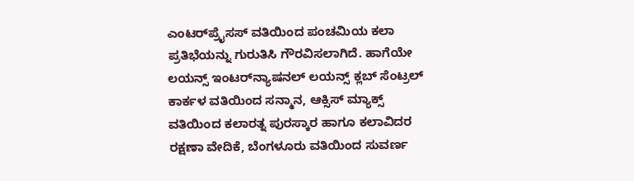ಎಂಟರ್‌ಪ್ರೈಸಸ್ ವತಿಯಿಂದ ಪಂಚಮಿಯ ಕಲಾ ಪ್ರತಿಭೆಯನ್ನು ಗುರುತಿಸಿ ಗೌರವಿಸಲಾಗಿದೆ. ಹಾಗೆಯೇ ಲಯನ್ಸ್ ಇಂಟರ್‌ನ್ಯಾಷನಲ್ ಲಯನ್ಸ್ ಕ್ಲಬ್ ಸೆಂಟ್ರಲ್ ಕಾರ್ಕಳ ವತಿಯಿಂದ ಸನ್ಮಾನ, ಆಕ್ಸಿಸ್ ಮ್ಯಾಕ್ಸ್ ವತಿಯಿಂದ ಕಲಾರತ್ನ ಪುರಸ್ಕಾರ ಹಾಗೂ ಕಲಾವಿದರ ರಕ್ಷಣಾ ವೇದಿಕೆ, ಬೆಂಗಳೂರು ವತಿಯಿಂದ ಸುವರ್ಣ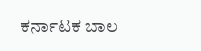ಕರ್ನಾಟಕ ಬಾಲ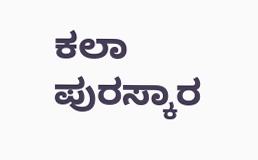ಕಲಾ ಪುರಸ್ಕಾರ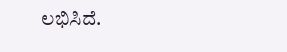ಲಭಿಸಿದೆ.